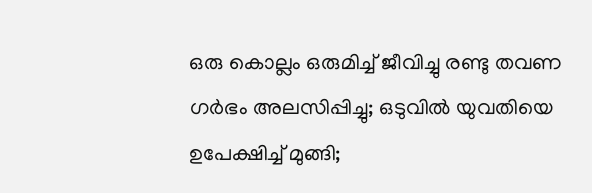ഒരു കൊല്ലം ഒരുമിച്ച് ജീവിച്ചു രണ്ടു തവണ ഗര്‍ഭം അലസിപ്പിച്ചു; ഒടുവില്‍ യുവതിയെ ഉപേക്ഷിച്ച് മുങ്ങി;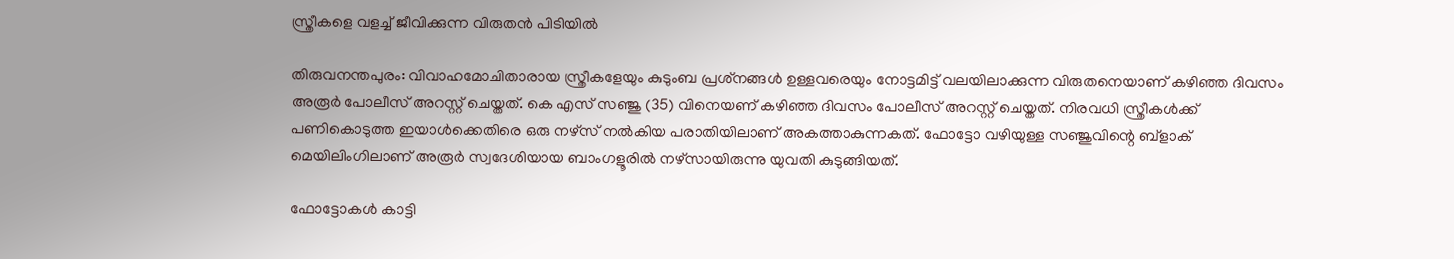സ്ത്രീകളെ വളച്ച് ജീവിക്കുന്ന വിരുതന്‍ പിടിയില്‍

തിരുവനന്തപുരം: വിവാഹമോചിതാരായ സ്ത്രീകളേയും കുടുംബ പ്രശ്‌നങ്ങള്‍ ഉള്ളവരെയും നോട്ടമിട്ട് വലയിലാക്കുന്ന വിരുതനെയാണ് കഴിഞ്ഞ ദിവസം അരൂര്‍ പോലീസ് അറസ്റ്റ് ചെയ്തത്. കെ എസ് സഞ്ജു (35) വിനെയണ് കഴിഞ്ഞ ദിവസം പോലീസ് അറസ്റ്റ് ചെയ്തത്. നിരവധി സ്ത്രീകള്‍ക്ക് പണികൊടുത്ത ഇയാള്‍ക്കെതിരെ ഒരു നഴ്‌സ് നല്‍കിയ പരാതിയിലാണ് അകത്താകുന്നകത്. ഫോട്ടോ വഴിയുള്ള സഞ്ജുവിന്റെ ബ്ളാക് മെയിലിംഗിലാണ് അരൂര്‍ സ്വദേശിയായ ബാംഗളൂരില്‍ നഴ്‌സായിരുന്നു യുവതി കുടുങ്ങിയത്.

ഫോട്ടോകള്‍ കാട്ടി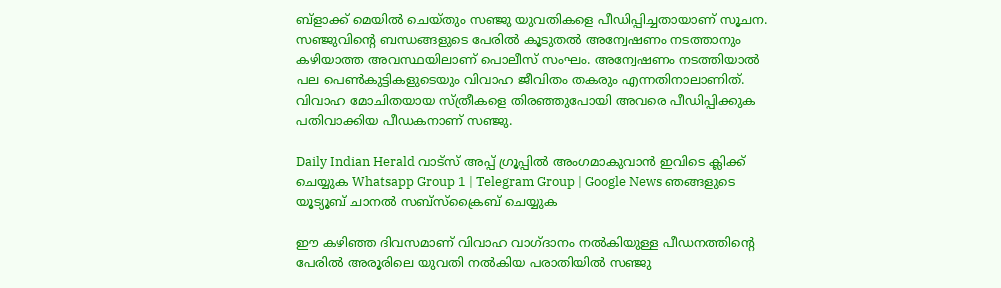ബ്ളാക്ക് മെയില്‍ ചെയ്തും സഞ്ജു യുവതികളെ പീഡിപ്പിച്ചതായാണ് സൂചന. സഞ്ജുവിന്റെ ബന്ധങ്ങളുടെ പേരില്‍ കൂടുതല്‍ അന്വേഷണം നടത്താനും കഴിയാത്ത അവസ്ഥയിലാണ് പൊലീസ് സംഘം. അന്വേഷണം നടത്തിയാല്‍ പല പെണ്‍കുട്ടികളുടെയും വിവാഹ ജീവിതം തകരും എന്നതിനാലാണിത്. വിവാഹ മോചിതയായ സ്ത്രീകളെ തിരഞ്ഞുപോയി അവരെ പീഡിപ്പിക്കുക പതിവാക്കിയ പീഡകനാണ് സഞ്ജു.

Daily Indian Herald വാട്സ് അപ്പ് ഗ്രൂപ്പിൽ അംഗമാകുവാൻ ഇവിടെ ക്ലിക്ക് ചെയ്യുക Whatsapp Group 1 | Telegram Group | Google News ഞങ്ങളുടെ യൂട്യൂബ് ചാനൽ സബ്സ്ക്രൈബ് ചെയ്യുക

ഈ കഴിഞ്ഞ ദിവസമാണ് വിവാഹ വാഗ്ദാനം നല്‍കിയുള്ള പീഡനത്തിന്റെ പേരില്‍ അരൂരിലെ യുവതി നല്‍കിയ പരാതിയില്‍ സഞ്ജു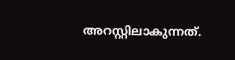അറസ്റ്റിലാകുന്നത്.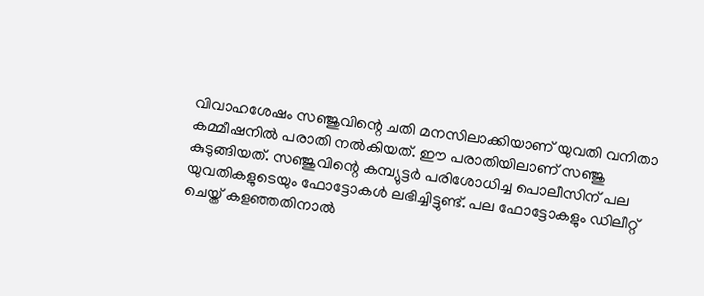വിവാഹശേഷം സഞ്ജുവിന്റെ ചതി മനസിലാക്കിയാണ് യുവതി വനിതാ കമ്മീഷനില്‍ പരാതി നല്‍കിയത്. ഈ പരാതിയിലാണ് സഞ്ജു കുടുങ്ങിയത്. സഞ്ജുവിന്റെ കമ്പ്യുട്ടര്‍ പരിശോധിച്ച പൊലീസിന് പല യുവതികളുടെയും ഫോട്ടോകള്‍ ലഭിച്ചിട്ടുണ്ട്. പല ഫോട്ടോകളും ഡിലീറ്റ് ചെയ്ത് കളഞ്ഞതിനാല്‍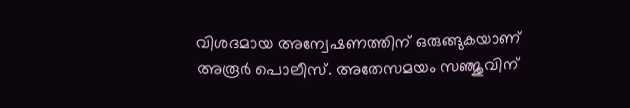വിശദമായ അന്വേഷണത്തിന് ഒരുങ്ങുകയാണ് അരൂര്‍ പൊലീസ്. അതേസമയം സഞ്ജുവിന്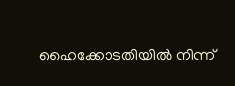ഹൈക്കോടതിയില്‍ നിന്ന്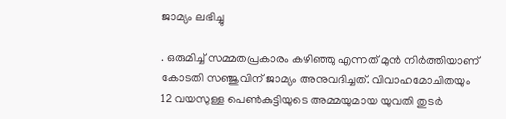ജാമ്യം ലഭിച്ചു

. ഒരുമിച്ച് സമ്മതപ്രകാരം കഴിഞ്ഞു എന്നത് മുന്‍ നിര്‍ത്തിയാണ് കോടതി സഞ്ജുവിന് ജാമ്യം അനുവദിച്ചത്. വിവാഹമോചിതയും 12 വയസുള്ള പെണ്‍കുട്ടിയുടെ അമ്മയുമായ യുവതി തുടര്‍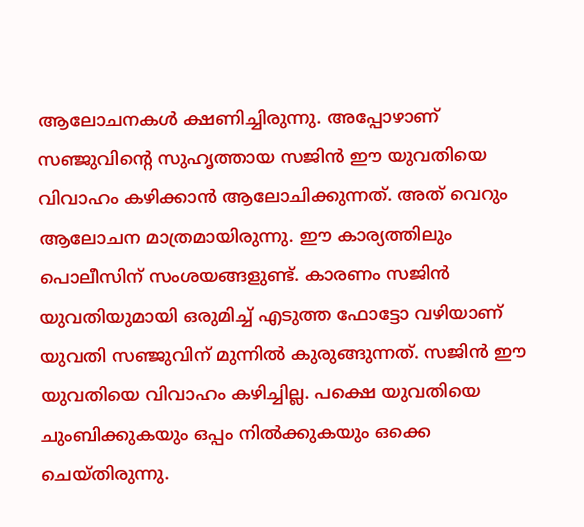ആലോചനകള്‍ ക്ഷണിച്ചിരുന്നു. അപ്പോഴാണ് സഞ്ജുവിന്റെ സുഹൃത്തായ സജിന്‍ ഈ യുവതിയെ വിവാഹം കഴിക്കാന്‍ ആലോചിക്കുന്നത്. അത് വെറും ആലോചന മാത്രമായിരുന്നു. ഈ കാര്യത്തിലും പൊലീസിന് സംശയങ്ങളുണ്ട്. കാരണം സജിന്‍ യുവതിയുമായി ഒരുമിച്ച് എടുത്ത ഫോട്ടോ വഴിയാണ് യുവതി സഞ്ജുവിന് മുന്നില്‍ കുരുങ്ങുന്നത്. സജിന്‍ ഈ യുവതിയെ വിവാഹം കഴിച്ചില്ല. പക്ഷെ യുവതിയെ ചുംബിക്കുകയും ഒപ്പം നില്‍ക്കുകയും ഒക്കെ ചെയ്തിരുന്നു.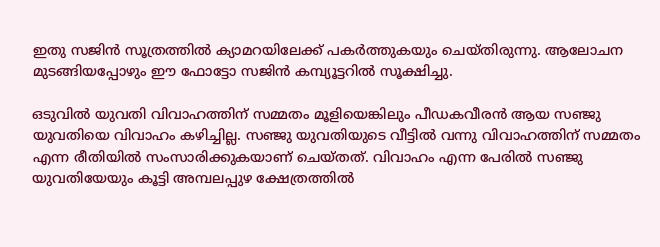ഇതു സജിന്‍ സൂത്രത്തില്‍ ക്യാമറയിലേക്ക് പകര്‍ത്തുകയും ചെയ്തിരുന്നു. ആലോചന മുടങ്ങിയപ്പോഴും ഈ ഫോട്ടോ സജിന്‍ കമ്പ്യൂട്ടറില്‍ സൂക്ഷിച്ചു.

ഒടുവില്‍ യുവതി വിവാഹത്തിന് സമ്മതം മൂളിയെങ്കിലും പീഡകവീരന്‍ ആയ സഞ്ജു യുവതിയെ വിവാഹം കഴിച്ചില്ല. സഞ്ജു യുവതിയുടെ വീട്ടില്‍ വന്നു വിവാഹത്തിന് സമ്മതം എന്ന രീതിയില്‍ സംസാരിക്കുകയാണ് ചെയ്തത്. വിവാഹം എന്ന പേരില്‍ സഞ്ജു യുവതിയേയും കൂട്ടി അമ്പലപ്പുഴ ക്ഷേത്രത്തില്‍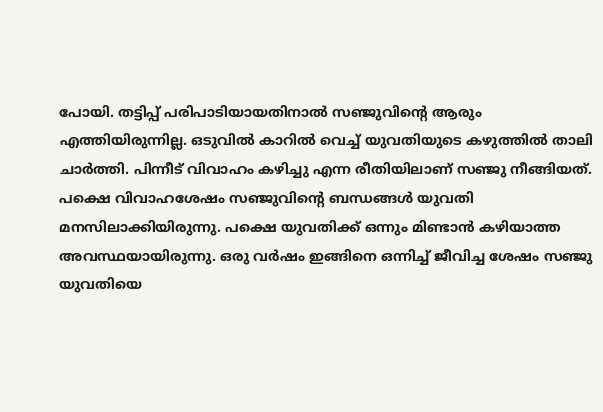പോയി. തട്ടിപ്പ് പരിപാടിയായതിനാല്‍ സഞ്ജുവിന്റെ ആരും എത്തിയിരുന്നില്ല. ഒടുവില്‍ കാറില്‍ വെച്ച് യുവതിയുടെ കഴുത്തില്‍ താലി ചാര്‍ത്തി. പിന്നീട് വിവാഹം കഴിച്ചു എന്ന രീതിയിലാണ് സഞ്ജു നീങ്ങിയത്. പക്ഷെ വിവാഹശേഷം സഞ്ജുവിന്റെ ബന്ധങ്ങള്‍ യുവതി മനസിലാക്കിയിരുന്നു. പക്ഷെ യുവതിക്ക് ഒന്നും മിണ്ടാന്‍ കഴിയാത്ത അവസ്ഥയായിരുന്നു. ഒരു വര്‍ഷം ഇങ്ങിനെ ഒന്നിച്ച് ജീവിച്ച ശേഷം സഞ്ജു യുവതിയെ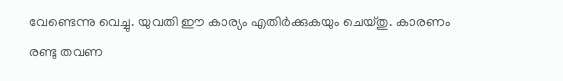വേണ്ടെന്നു വെച്ചു. യുവതി ഈ കാര്യം എതിര്‍ക്കുകയും ചെയ്തു. കാരണം രണ്ടു തവണ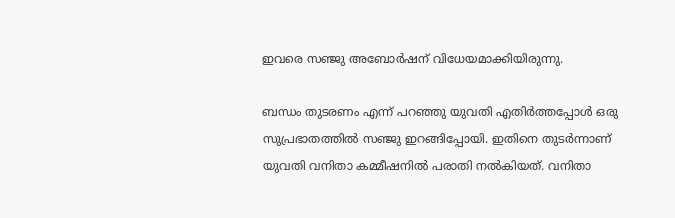ഇവരെ സഞ്ജു അബോര്‍ഷന് വിധേയമാക്കിയിരുന്നു.

ബന്ധം തുടരണം എന്ന് പറഞ്ഞു യുവതി എതിര്‍ത്തപ്പോള്‍ ഒരു സുപ്രഭാതത്തില്‍ സഞ്ജു ഇറങ്ങിപ്പോയി. ഇതിനെ തുടര്‍ന്നാണ് യുവതി വനിതാ കമ്മീഷനില്‍ പരാതി നല്‍കിയത്. വനിതാ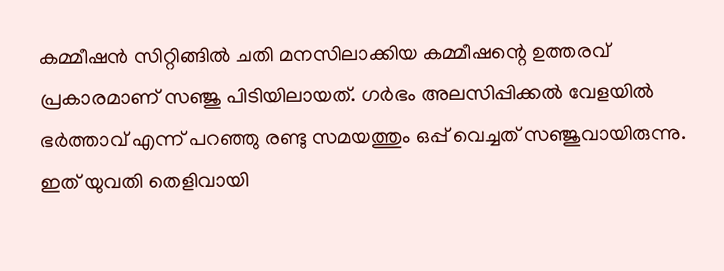കമ്മീഷന്‍ സിറ്റിങ്ങില്‍ ചതി മനസിലാക്കിയ കമ്മീഷന്റെ ഉത്തരവ് പ്രകാരമാണ് സഞ്ജു പിടിയിലായത്. ഗര്‍ഭം അലസിപ്പിക്കല്‍ വേളയില്‍ ഭര്‍ത്താവ് എന്ന് പറഞ്ഞു രണ്ടു സമയത്തും ഒപ്പ് വെച്ചത് സഞ്ജുവായിരുന്നു. ഇത് യുവതി തെളിവായി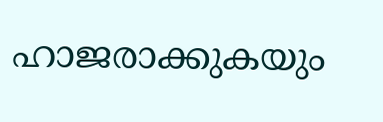ഹാജരാക്കുകയും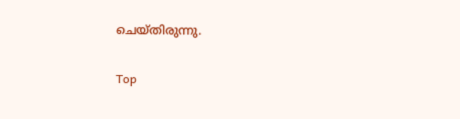ചെയ്തിരുന്നു.

Top